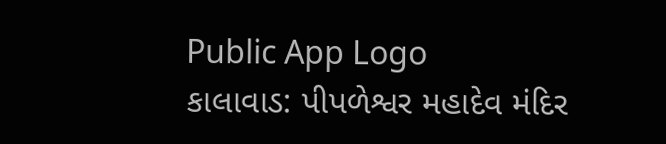Public App Logo
કાલાવાડ: પીપળેશ્વર મહાદેવ મંદિર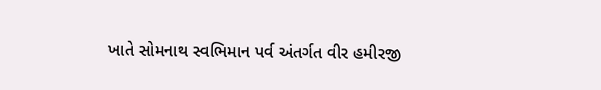ખાતે સોમનાથ સ્વભિમાન પર્વ અંતર્ગત વીર હમીરજી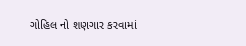ગોહિલ નો શણગાર કરવામાં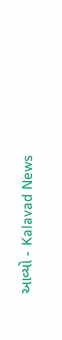આવ્યો - Kalavad News